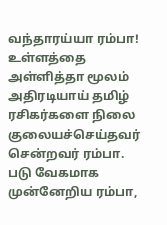வந்தாரய்யா ரம்பா!
உள்ளத்தை அள்ளித்தா மூலம் அதிரடியாய் தமிழ் ரசிகர்களை நிலை குலையச்செய்தவர் சென்றவர் ரம்பா. படு வேகமாக முன்னேறிய ரம்பா,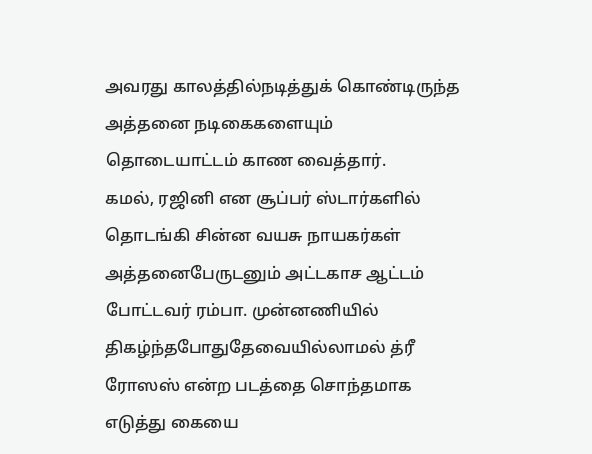அவரது காலத்தில்நடித்துக் கொண்டிருந்த அத்தனை நடிகைகளையும் தொடையாட்டம் காண வைத்தார்.
கமல், ரஜினி என சூப்பர் ஸ்டார்களில் தொடங்கி சின்ன வயசு நாயகர்கள் அத்தனைபேருடனும் அட்டகாச ஆட்டம் போட்டவர் ரம்பா. முன்னணியில் திகழ்ந்தபோதுதேவையில்லாமல் த்ரீ ரோஸஸ் என்ற படத்தை சொந்தமாக எடுத்து கையை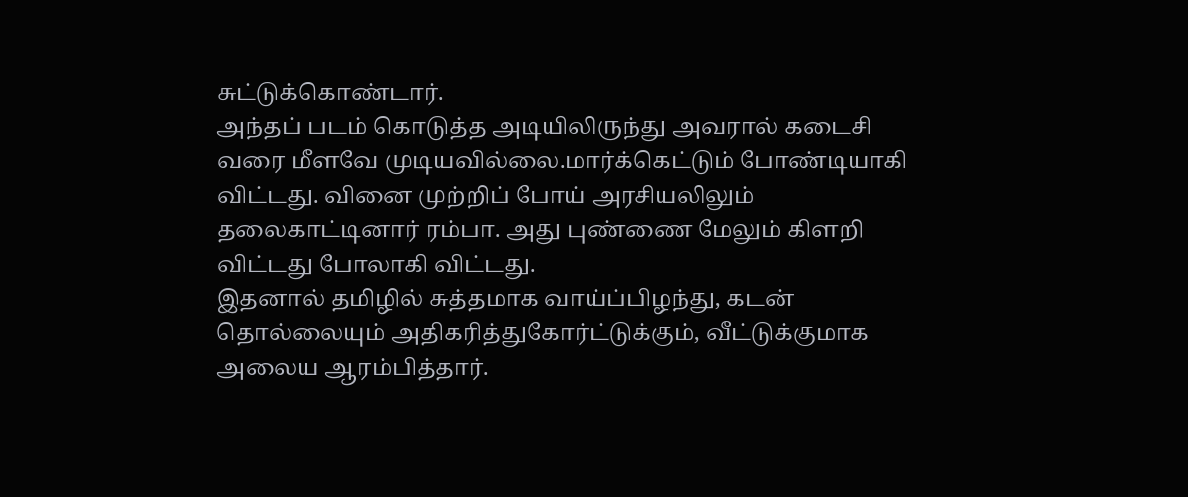சுட்டுக்கொண்டார்.
அந்தப் படம் கொடுத்த அடியிலிருந்து அவரால் கடைசி வரை மீளவே முடியவில்லை.மார்க்கெட்டும் போண்டியாகி விட்டது. வினை முற்றிப் போய் அரசியலிலும் தலைகாட்டினார் ரம்பா. அது புண்ணை மேலும் கிளறி விட்டது போலாகி விட்டது.
இதனால் தமிழில் சுத்தமாக வாய்ப்பிழந்து, கடன் தொல்லையும் அதிகரித்துகோர்ட்டுக்கும், வீட்டுக்குமாக அலைய ஆரம்பித்தார்.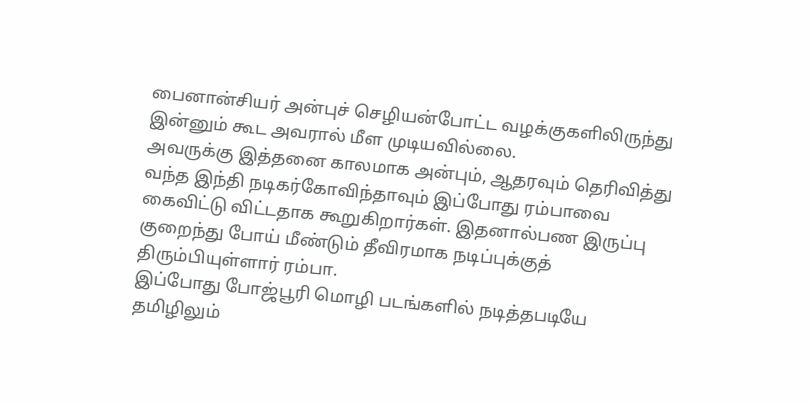பைனான்சியர் அன்புச் செழியன்போட்ட வழக்குகளிலிருந்து இன்னும் கூட அவரால் மீள முடியவில்லை.
அவருக்கு இத்தனை காலமாக அன்பும், ஆதரவும் தெரிவித்து வந்த இந்தி நடிகர்கோவிந்தாவும் இப்போது ரம்பாவை கைவிட்டு விட்டதாக கூறுகிறார்கள். இதனால்பண இருப்பு குறைந்து போய் மீண்டும் தீவிரமாக நடிப்புக்குத் திரும்பியுள்ளார் ரம்பா.
இப்போது போஜ்பூரி மொழி படங்களில் நடித்தபடியே தமிழிலும்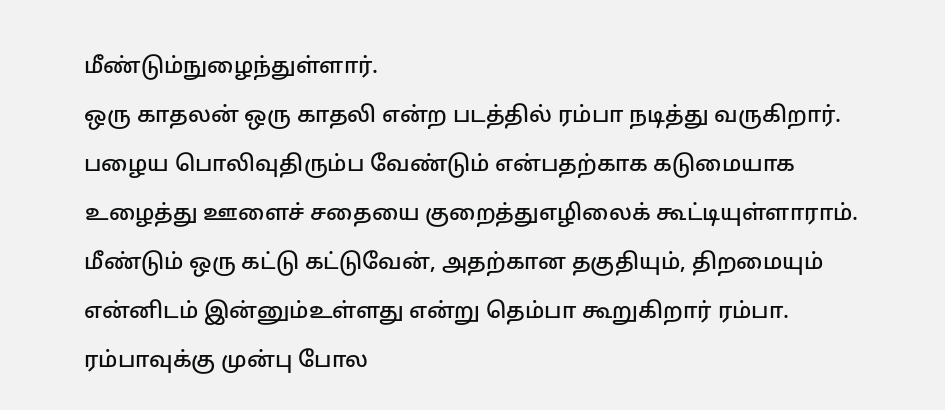மீண்டும்நுழைந்துள்ளார்.
ஒரு காதலன் ஒரு காதலி என்ற படத்தில் ரம்பா நடித்து வருகிறார். பழைய பொலிவுதிரும்ப வேண்டும் என்பதற்காக கடுமையாக உழைத்து ஊளைச் சதையை குறைத்துஎழிலைக் கூட்டியுள்ளாராம்.
மீண்டும் ஒரு கட்டு கட்டுவேன், அதற்கான தகுதியும், திறமையும் என்னிடம் இன்னும்உள்ளது என்று தெம்பா கூறுகிறார் ரம்பா.
ரம்பாவுக்கு முன்பு போல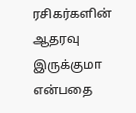ரசிகர்களின் ஆதரவு இருக்குமா என்பதை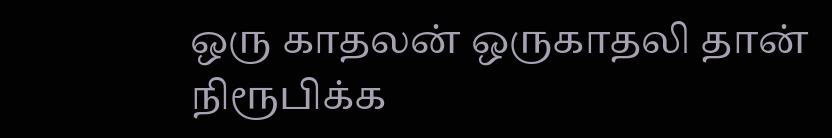ஒரு காதலன் ஒருகாதலி தான் நிரூபிக்க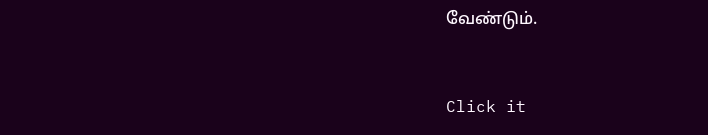வேண்டும்.


Click it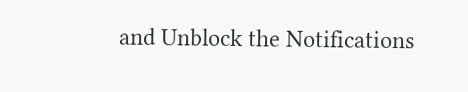and Unblock the Notifications